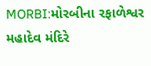MORBI:મોરબીના રફાળેશ્વર મહાદેવ મંદિરે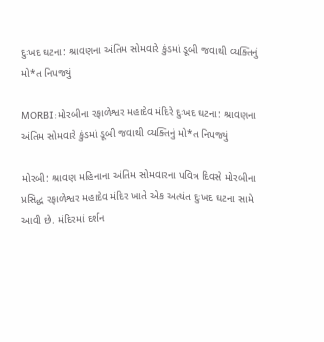દુઃખદ ઘટના: શ્રાવણના અંતિમ સોમવારે કુંડમાં ડૂબી જવાથી વ્યક્તિનું મો*ત નિપજ્યું

MORBI:મોરબીના રફાળેશ્વર મહાદેવ મંદિરે દુઃખદ ઘટના: શ્રાવણના અંતિમ સોમવારે કુંડમાં ડૂબી જવાથી વ્યક્તિનું મો*ત નિપજ્યું

મોરબી: શ્રાવણ મહિનાના અંતિમ સોમવારના પવિત્ર દિવસે મોરબીના પ્રસિદ્ધ રફાળેશ્વર મહાદેવ મંદિર ખાતે એક અત્યંત દુઃખદ ઘટના સામે આવી છે. મંદિરમાં દર્શન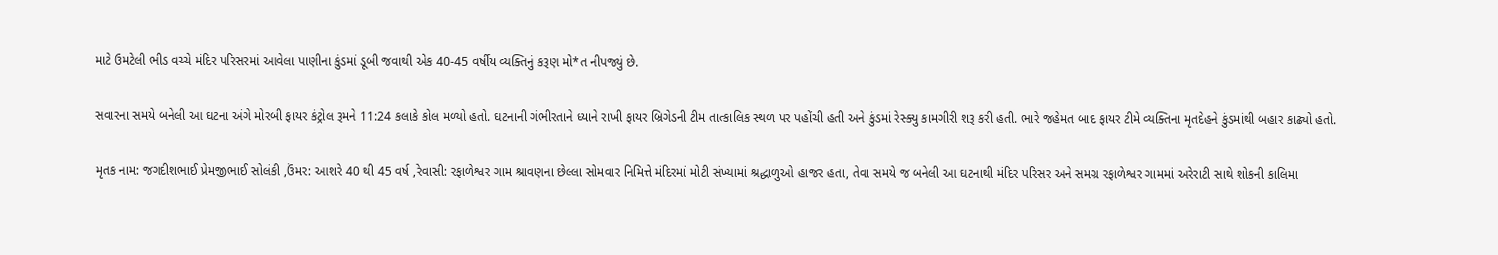માટે ઉમટેલી ભીડ વચ્ચે મંદિર પરિસરમાં આવેલા પાણીના કુંડમાં ડૂબી જવાથી એક 40-45 વર્ષીય વ્યક્તિનું કરૂણ મો*ત નીપજ્યું છે.

સવારના સમયે બનેલી આ ઘટના અંગે મોરબી ફાયર કંટ્રોલ રૂમને 11:24 કલાકે કોલ મળ્યો હતો. ઘટનાની ગંભીરતાને ધ્યાને રાખી ફાયર બ્રિગેડની ટીમ તાત્કાલિક સ્થળ પર પહોંચી હતી અને કુંડમાં રેસ્ક્યુ કામગીરી શરૂ કરી હતી. ભારે જહેમત બાદ ફાયર ટીમે વ્યક્તિના મૃતદેહને કુંડમાંથી બહાર કાઢ્યો હતો.

મૃતક નામ: જગદીશભાઈ પ્રેમજીભાઈ સોલંકી ,ઉંમર: આશરે 40 થી 45 વર્ષ ,રેવાસી: રફાળેશ્વર ગામ શ્રાવણના છેલ્લા સોમવાર નિમિત્તે મંદિરમાં મોટી સંખ્યામાં શ્રદ્ધાળુઓ હાજર હતા, તેવા સમયે જ બનેલી આ ઘટનાથી મંદિર પરિસર અને સમગ્ર રફાળેશ્વર ગામમાં અરેરાટી સાથે શોકની કાલિમા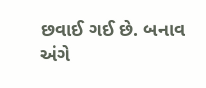છવાઈ ગઈ છે. બનાવ અંગે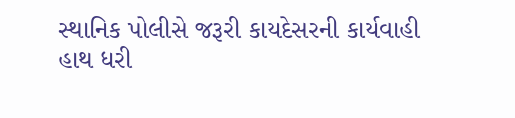સ્થાનિક પોલીસે જરૂરી કાયદેસરની કાર્યવાહી હાથ ધરી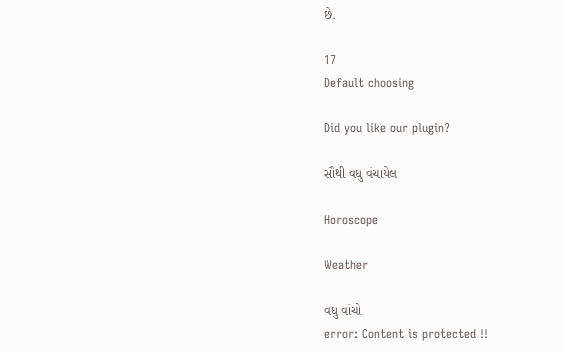છે.

17
Default choosing

Did you like our plugin?

સૌથી વધુ વંચાયેલ

Horoscope

Weather

વધુ વાંચો
error: Content is protected !!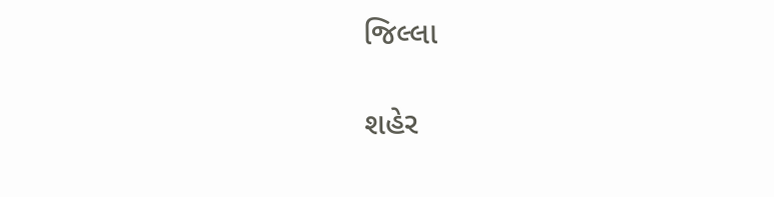જિલ્લા

શહેર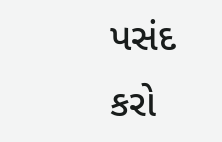પસંદ કરો